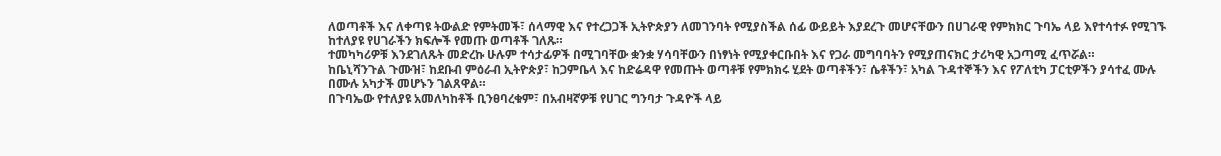ለወጣቶች እና ለቀጣዩ ትውልድ የምትመች፣ ሰላማዊ እና የተረጋጋች ኢትዮጵያን ለመገንባት የሚያስችል ሰፊ ውይይት እያደረጉ መሆናቸውን በሀገራዊ የምክክር ጉባኤ ላይ እየተሳተፉ የሚገኙ ከተለያዩ የሀገራችን ክፍሎች የመጡ ወጣቶች ገለጹ።
ተመካካሪዎቹ እንደገለጹት መድረኩ ሁሉም ተሳታፊዎች በሚገባቸው ቋንቋ ሃሳባቸውን በነፃነት የሚያቀርቡበት እና የጋራ መግባባትን የሚያጠናክር ታሪካዊ አጋጣሚ ፈጥሯል።
ከቤኒሻንጉል ጉሙዝ፣ ከደቡብ ምዕራብ ኢትዮጵያ፣ ከጋምቤላ እና ከድሬዳዋ የመጡት ወጣቶቹ የምክክሩ ሂደት ወጣቶችን፣ ሴቶችን፣ አካል ጉዳተኞችን እና የፖለቲካ ፓርቲዎችን ያሳተፈ ሙሉ በሙሉ አካታች መሆኑን ገልጸዋል።
በጉባኤው የተለያዩ አመለካከቶች ቢንፀባረቁም፣ በአብዛኛዎቹ የሀገር ግንባታ ጉዳዮች ላይ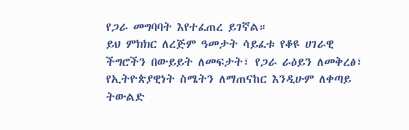የጋራ መግባባት እየተፈጠረ ይገኛል።
ይህ ምክክር ለረጅም ዓመታት ሳይፈቱ የቆዩ ሀገራዊ ችግሮችን በውይይት ለመፍታት፣ የጋራ ራዕይን ለመቅረፅ፣ የኢትዮጵያዊነት ስሜትን ለማጠናከር እንዲሁም ለቀጣይ ትውልድ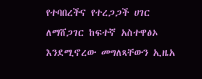የተባበረችና የተረጋጋች ሀገር ለማሸጋገር ከፍተኛ አስተዋፅኦ እንደሚኖረው መግለጻቸውን ኢዜአ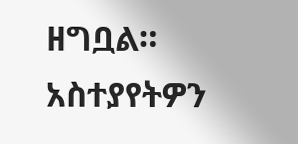ዘግቧል።
አስተያየትዎን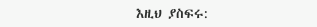እዚህ ያስፍሩ: